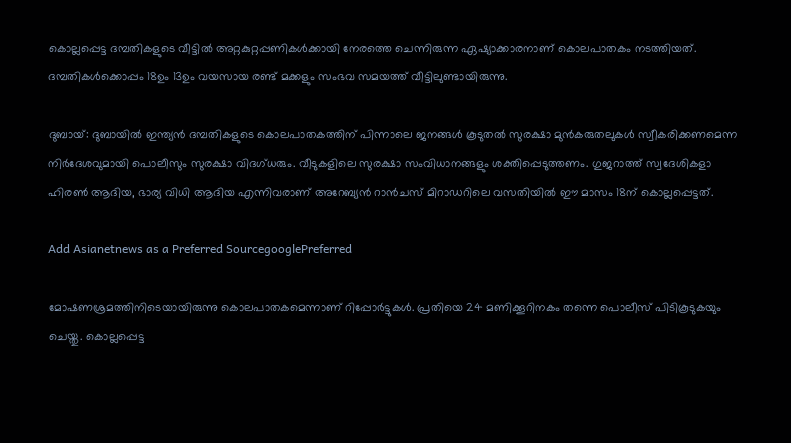കൊല്ലപ്പെട്ട ദമ്പതികളുടെ വീട്ടില്‍ അറ്റകുറ്റപ്പണികള്‍ക്കായി നേരത്തെ ചെന്നിരുന്ന ഏഷ്യാക്കാരനാണ് കൊലപാതകം നടത്തിയത്. ദമ്പതികള്‍ക്കൊപ്പം 18ഉം 13ഉം വയസായ രണ്ട് മക്കളും സംഭവ സമയത്ത് വീട്ടിലുണ്ടായിരുന്നു.

ദുബായ്: ദുബായില്‍ ഇന്ത്യന്‍ ദമ്പതികളുടെ കൊലപാതകത്തിന് പിന്നാലെ ജനങ്ങള്‍ കൂടുതല്‍ സുരക്ഷാ മുന്‍കരുതലുകള്‍ സ്വീകരിക്കണമെന്ന നിര്‍ദേശവുമായി പൊലീസും സുരക്ഷാ വിദഗ്ധരും. വീടുകളിലെ സുരക്ഷാ സംവിധാനങ്ങളും ശക്തിപ്പെടുത്തണം. ഗുജറാത്ത് സ്വദേശികളാ ഹിരണ്‍ ആദിയ, ഭാര്യ വിധി ആദിയ എന്നിവരാണ് അറേബ്യന്‍ റാന്‍ചസ് മിറാഡറിലെ വസതിയില്‍ ഈ മാസം 18ന് കൊല്ലപ്പെട്ടത്.

Add Asianetnews as a Preferred SourcegooglePreferred

മോഷണശ്രമത്തിനിടെയായിരുന്നു കൊലപാതകമെന്നാണ് റിപ്പോര്‍ട്ടുകള്‍. പ്രതിയെ 24 മണിക്കൂറിനകം തന്നെ പൊലീസ് പിടികൂടുകയും ചെയ്തു. കൊല്ലപ്പെട്ട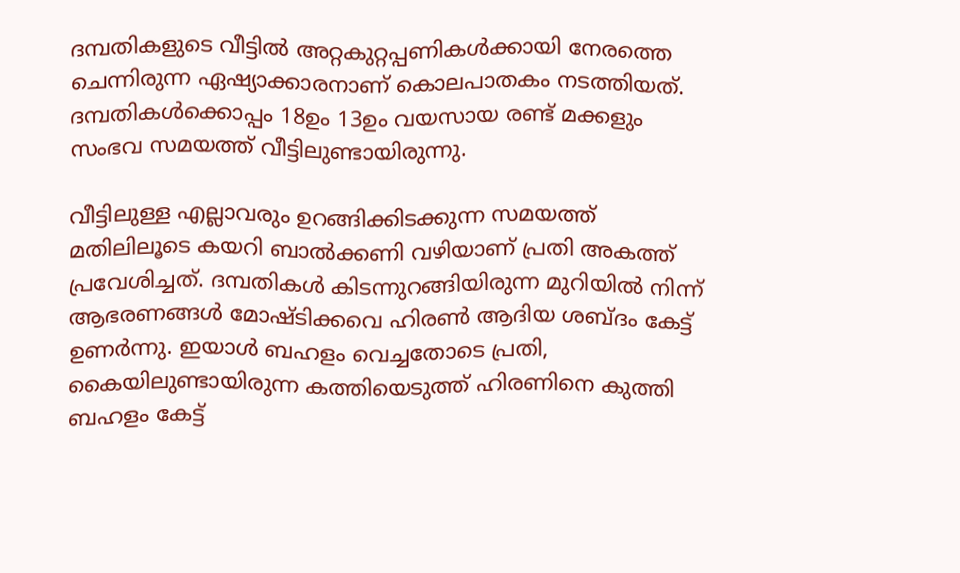ദമ്പതികളുടെ വീട്ടില്‍ അറ്റകുറ്റപ്പണികള്‍ക്കായി നേരത്തെ ചെന്നിരുന്ന ഏഷ്യാക്കാരനാണ് കൊലപാതകം നടത്തിയത്. ദമ്പതികള്‍ക്കൊപ്പം 18ഉം 13ഉം വയസായ രണ്ട് മക്കളും സംഭവ സമയത്ത് വീട്ടിലുണ്ടായിരുന്നു.

വീട്ടിലുള്ള എല്ലാവരും ഉറങ്ങിക്കിടക്കുന്ന സമയത്ത് മതിലിലൂടെ കയറി ബാല്‍ക്കണി വഴിയാണ് പ്രതി അകത്ത് പ്രവേശിച്ചത്. ദമ്പതികള്‍ കിടന്നുറങ്ങിയിരുന്ന മുറിയില്‍ നിന്ന് ആഭരണങ്ങള്‍ മോഷ്ടിക്കവെ ഹിരണ്‍ ആദിയ ശബ്ദം കേട്ട് ഉണര്‍ന്നു. ഇയാള്‍ ബഹളം വെച്ചതോടെ പ്രതി, കൈയിലുണ്ടായിരുന്ന കത്തിയെടുത്ത് ഹിരണിനെ കുത്തി ബഹളം കേട്ട്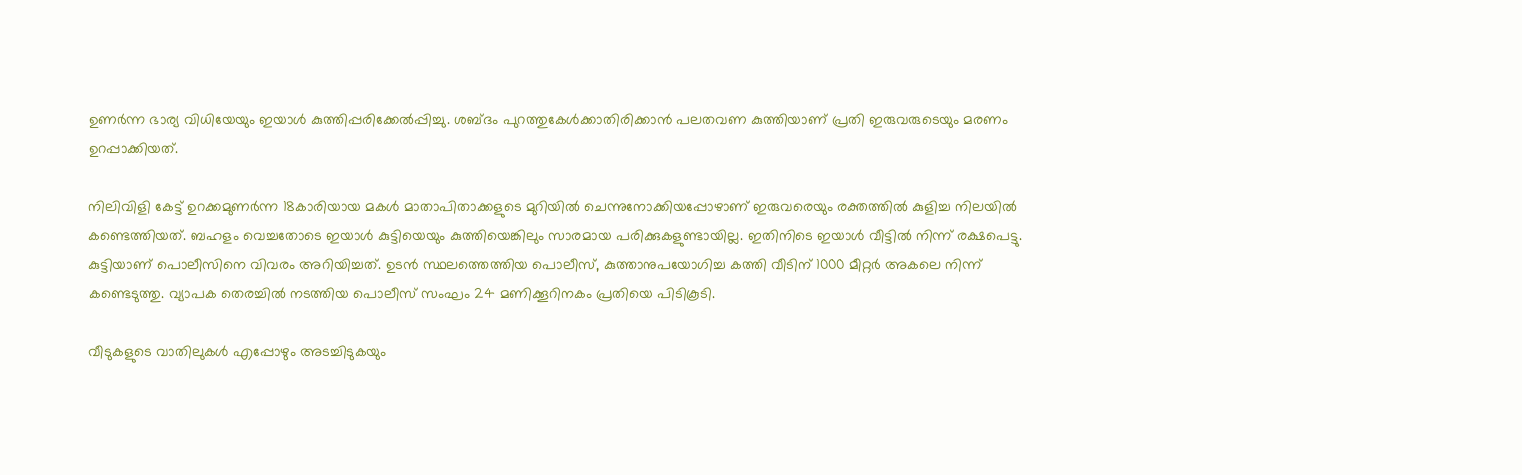ഉണര്‍ന്ന ഭാര്യ വിധിയേയും ഇയാള്‍ കുത്തിപ്പരിക്കേല്‍പ്പിച്ചു. ശബ്ദം പുറത്തുകേള്‍ക്കാതിരിക്കാന്‍ പലതവണ കുത്തിയാണ് പ്രതി ഇരുവരുടെയും മരണം ഉറപ്പാക്കിയത്.

നിലിവിളി കേട്ട് ഉറക്കമുണര്‍ന്ന 18കാരിയായ മകള്‍ മാതാപിതാക്കളുടെ മുറിയില്‍ ചെന്നുനോക്കിയപ്പോഴാണ് ഇരുവരെയും രക്തത്തില്‍ കുളിച്ച നിലയില്‍ കണ്ടെത്തിയത്. ബഹളം വെച്ചതോടെ ഇയാള്‍ കുട്ടിയെയും കുത്തിയെങ്കിലും സാരമായ പരിക്കുകളുണ്ടായില്ല. ഇതിനിടെ ഇയാള്‍ വീട്ടില്‍ നിന്ന് രക്ഷപെട്ടു. കുട്ടിയാണ് പൊലീസിനെ വിവരം അറിയിച്ചത്. ഉടന്‍ സ്ഥലത്തെത്തിയ പൊലീസ്, കുത്താനുപയോഗിച്ച കത്തി വീടിന് 1000 മീറ്റര്‍ അകലെ നിന്ന് കണ്ടെടുത്തു. വ്യാപക തെരച്ചില്‍ നടത്തിയ പൊലീസ് സംഘം 24 മണിക്കൂറിനകം പ്രതിയെ പിടികൂടി.

വീടുകളുടെ വാതിലുകള്‍ എപ്പോഴും അടച്ചിടുകയും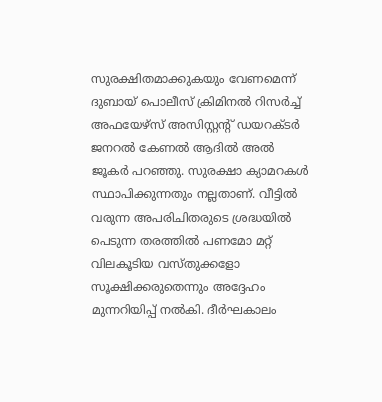സുരക്ഷിതമാക്കുകയും വേണമെന്ന് ദുബായ് പൊലീസ് ക്രിമിനല്‍ റിസര്‍ച്ച് അഫയേഴ്സ് അസിസ്റ്റന്റ് ഡയറക്ടര്‍ ജനറല്‍ കേണല്‍ ആദില്‍ അല്‍ ജൂകര്‍ പറഞ്ഞു. സുരക്ഷാ ക്യാമറകള്‍ സ്ഥാപിക്കുന്നതും നല്ലതാണ്. വീട്ടില്‍ വരുന്ന അപരിചിതരുടെ ശ്രദ്ധയില്‍ പെടുന്ന തരത്തില്‍ പണമോ മറ്റ് വിലകൂടിയ വസ്തുക്കളോ സൂക്ഷിക്കരുതെന്നും അദ്ദേഹം മുന്നറിയിപ്പ് നല്‍കി. ദീര്‍ഘകാലം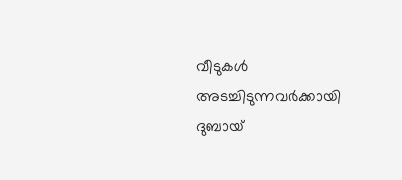വീടുകള്‍ അടച്ചിടുന്നവര്‍ക്കായി ദുബായ്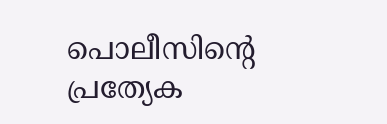പൊലീസിന്റെ പ്രത്യേക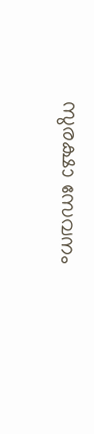സുരക്ഷാ സേവനം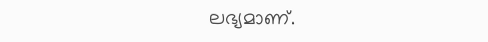ലഭ്യമാണ്.